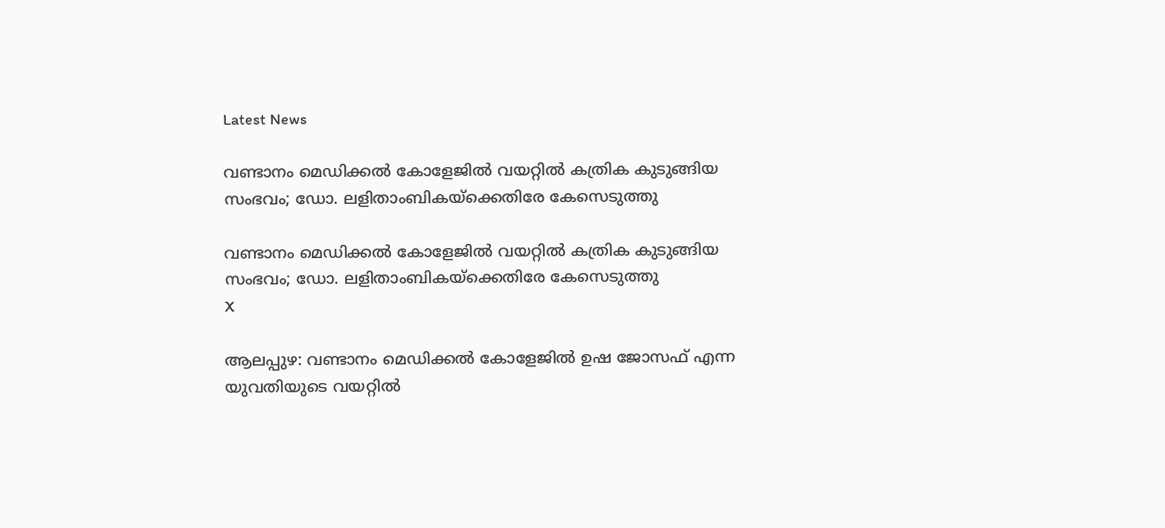Latest News

വണ്ടാനം മെഡിക്കല്‍ കോളേജില്‍ വയറ്റില്‍ കത്രിക കുടുങ്ങിയ സംഭവം; ഡോ. ലളിതാംബികയ്‌ക്കെതിരേ കേസെടുത്തു

വണ്ടാനം മെഡിക്കല്‍ കോളേജില്‍ വയറ്റില്‍ കത്രിക കുടുങ്ങിയ സംഭവം; ഡോ. ലളിതാംബികയ്‌ക്കെതിരേ കേസെടുത്തു
X

ആലപ്പുഴ: വണ്ടാനം മെഡിക്കല്‍ കോളേജില്‍ ഉഷ ജോസഫ് എന്ന യുവതിയുടെ വയറ്റില്‍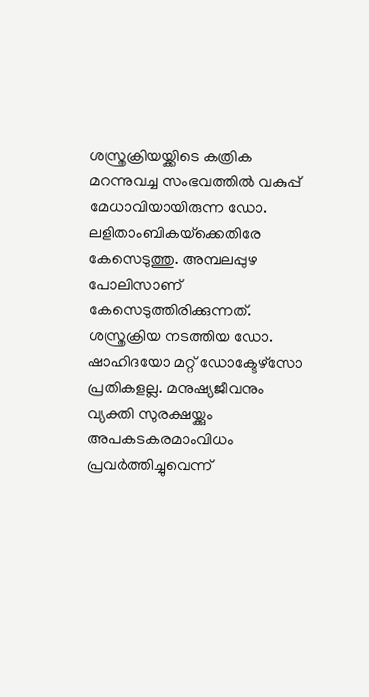ശസ്ത്രക്രിയയ്ക്കിടെ കത്രിക മറന്നുവച്ച സംഭവത്തില്‍ വകുപ്പ് മേധാവിയായിരുന്ന ഡോ. ലളിതാംബികയ്‌ക്കെതിരേ കേസെടുത്തു. അമ്പലപ്പുഴ പോലിസാണ് കേസെടുത്തിരിക്കുന്നത്. ശസ്ത്രക്രിയ നടത്തിയ ഡോ. ഷാഹിദയോ മറ്റ് ഡോക്ടേഴ്സോ പ്രതികളല്ല. മനുഷ്യജീവനും വ്യക്തി സുരക്ഷയ്ക്കും അപകടകരമാംവിധം പ്രവര്‍ത്തിച്ചുവെന്ന്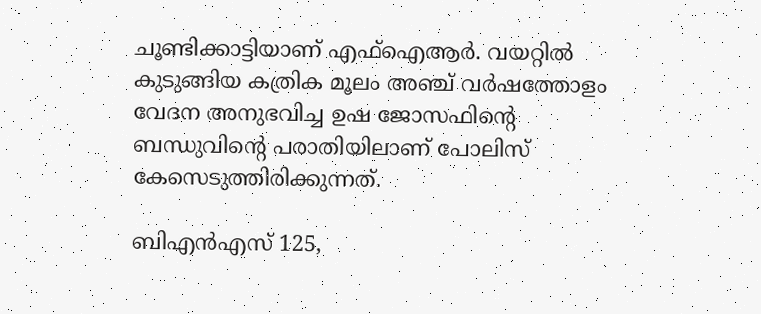ചൂണ്ടിക്കാട്ടിയാണ് എഫ്‌ഐആര്‍. വയറ്റില്‍ കുടുങ്ങിയ കത്രിക മൂലം അഞ്ച് വര്‍ഷത്തോളം വേദന അനുഭവിച്ച ഉഷ ജോസഫിന്റെ ബന്ധുവിന്റെ പരാതിയിലാണ് പോലിസ് കേസെടുത്തിരിക്കുന്നത്.

ബിഎന്‍എസ് 125,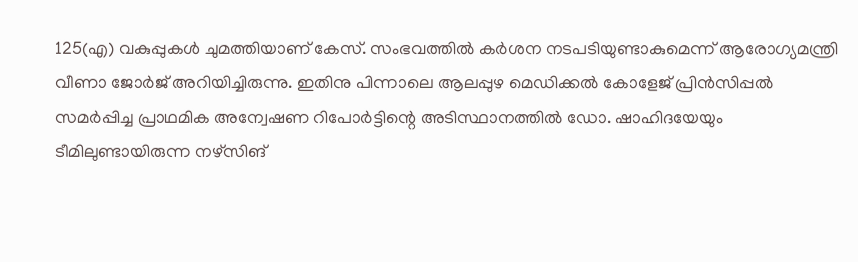125(എ) വകുപ്പുകള്‍ ചുമത്തിയാണ് കേസ്. സംഭവത്തില്‍ കര്‍ശന നടപടിയുണ്ടാകുമെന്ന് ആരോഗ്യമന്ത്രി വീണാ ജോര്‍ജ് അറിയിച്ചിരുന്നു. ഇതിനു പിന്നാലെ ആലപ്പുഴ മെഡിക്കല്‍ കോളേജ് പ്രിന്‍സിപ്പല്‍ സമര്‍പ്പിച്ച പ്രാഥമിക അന്വേഷണ റിപോര്‍ട്ടിന്റെ അടിസ്ഥാനത്തില്‍ ഡോ. ഷാഹിദയേയും ടീമിലുണ്ടായിരുന്ന നഴ്‌സിങ്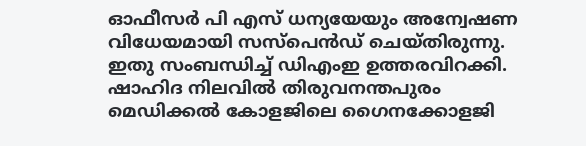ഓഫീസര്‍ പി എസ് ധന്യയേയും അന്വേഷണ വിധേയമായി സസ്പെന്‍ഡ് ചെയ്തിരുന്നു. ഇതു സംബന്ധിച്ച് ഡിഎംഇ ഉത്തരവിറക്കി. ഷാഹിദ നിലവില്‍ തിരുവനന്തപുരം മെഡിക്കല്‍ കോളജിലെ ഗൈനക്കോളജി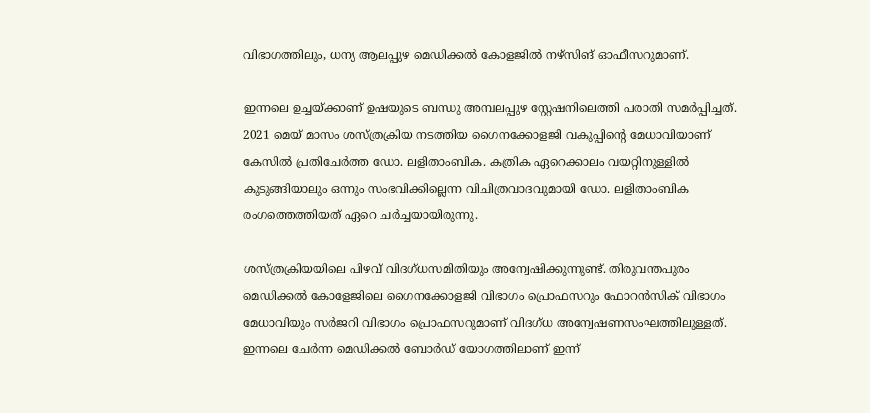വിഭാഗത്തിലും, ധന്യ ആലപ്പുഴ മെഡിക്കല്‍ കോളജില്‍ നഴ്‌സിങ് ഓഫീസറുമാണ്.

ഇന്നലെ ഉച്ചയ്ക്കാണ് ഉഷയുടെ ബന്ധു അമ്പലപ്പുഴ സ്റ്റേഷനിലെത്തി പരാതി സമര്‍പ്പിച്ചത്. 2021 മെയ് മാസം ശസ്ത്രക്രിയ നടത്തിയ ഗൈനക്കോളജി വകുപ്പിന്റെ മേധാവിയാണ് കേസില്‍ പ്രതിചേര്‍ത്ത ഡോ. ലളിതാംബിക. കത്രിക ഏറെക്കാലം വയറ്റിനുള്ളില്‍ കുടുങ്ങിയാലും ഒന്നും സംഭവിക്കില്ലെന്ന വിചിത്രവാദവുമായി ഡോ. ലളിതാംബിക രംഗത്തെത്തിയത് ഏറെ ചര്‍ച്ചയായിരുന്നു.

ശസ്ത്രക്രിയയിലെ പിഴവ് വിദഗ്ധസമിതിയും അന്വേഷിക്കുന്നുണ്ട്. തിരുവന്തപുരം മെഡിക്കല്‍ കോളേജിലെ ഗൈനക്കോളജി വിഭാഗം പ്രൊഫസറും ഫോറന്‍സിക് വിഭാഗം മേധാവിയും സര്‍ജറി വിഭാഗം പ്രൊഫസറുമാണ് വിദഗ്ധ അന്വേഷണസംഘത്തിലുള്ളത്. ഇന്നലെ ചേര്‍ന്ന മെഡിക്കല്‍ ബോര്‍ഡ് യോഗത്തിലാണ് ഇന്ന്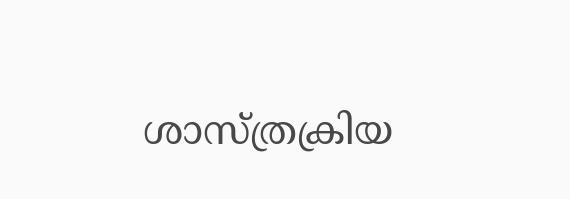ശാസ്ത്രക്രിയ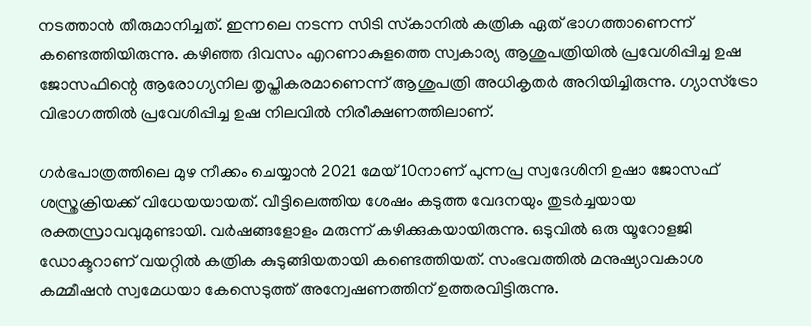നടത്താന്‍ തീരുമാനിച്ചത്. ഇന്നലെ നടന്ന സിടി സ്‌കാനില്‍ കത്രിക ഏത് ഭാഗത്താണെന്ന് കണ്ടെത്തിയിരുന്നു. കഴിഞ്ഞ ദിവസം എറണാകുളത്തെ സ്വകാര്യ ആശുപത്രിയില്‍ പ്രവേശിപ്പിച്ച ഉഷ ജോസഫിന്റെ ആരോഗ്യനില തൃപ്തികരമാണെന്ന് ആശുപത്രി അധികൃതര്‍ അറിയിച്ചിരുന്നു. ഗ്യാസ്‌ട്രോ വിഭാഗത്തില്‍ പ്രവേശിപ്പിച്ച ഉഷ നിലവില്‍ നിരീക്ഷണത്തിലാണ്.

ഗര്‍ഭപാത്രത്തിലെ മുഴ നീക്കം ചെയ്യാന്‍ 2021 മേയ് 10നാണ് പുന്നപ്ര സ്വദേശിനി ഉഷാ ജോസഫ് ശസ്ത്രക്രിയക്ക് വിധേയയായത്. വീട്ടിലെത്തിയ ശേഷം കടുത്ത വേദനയും തുടര്‍ച്ചയായ രക്തസ്രാവവുമുണ്ടായി. വര്‍ഷങ്ങളോളം മരുന്ന് കഴിക്കുകയായിരുന്നു. ഒടുവില്‍ ഒരു യൂറോളജി ഡോക്ടറാണ് വയറ്റില്‍ കത്രിക കുടുങ്ങിയതായി കണ്ടെത്തിയത്. സംഭവത്തില്‍ മനുഷ്യാവകാശ കമ്മീഷന്‍ സ്വമേധയാ കേസെടുത്ത് അന്വേഷണത്തിന് ഉത്തരവിട്ടിരുന്നു.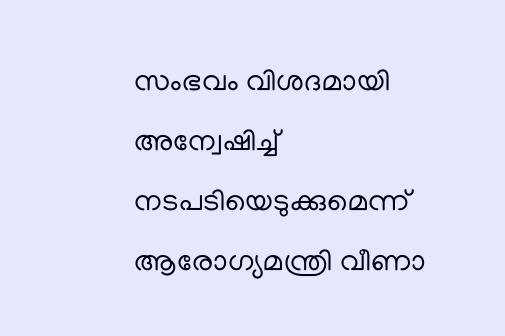സംഭവം വിശദമായി അന്വേഷിച്ച് നടപടിയെടുക്കുമെന്ന് ആരോഗ്യമന്ത്രി വീണാ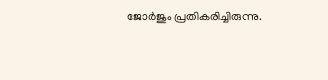ജോര്‍ജും പ്രതികരിച്ചിരുന്നു.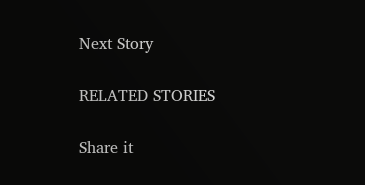Next Story

RELATED STORIES

Share it